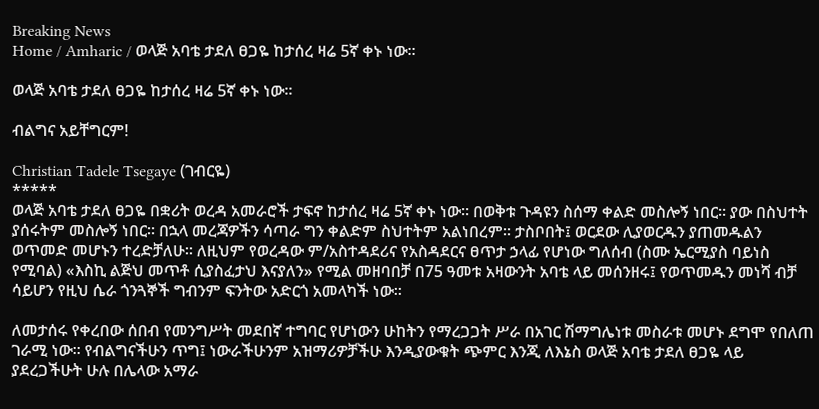Breaking News
Home / Amharic / ወላጅ አባቴ ታደለ ፀጋዬ ከታሰረ ዛሬ 5ኛ ቀኑ ነው።

ወላጅ አባቴ ታደለ ፀጋዬ ከታሰረ ዛሬ 5ኛ ቀኑ ነው።

ብልግና አይቸግርም!

Christian Tadele Tsegaye (ገብርዬ)
*****
ወላጅ አባቴ ታደለ ፀጋዬ በቋሪት ወረዳ አመራሮች ታፍኖ ከታሰረ ዛሬ 5ኛ ቀኑ ነው። በወቅቱ ጉዳዩን ስሰማ ቀልድ መስሎኝ ነበር። ያው በስህተት ያሰሩትም መስሎኝ ነበር። በኋላ መረጃዎችን ሳጣራ ግን ቀልድም ስህተትም አልነበረም። ታስቦበት፤ ወርደው ሊያወርዱን ያጠመዱልን ወጥመድ መሆኑን ተረድቻለሁ። ለዚህም የወረዳው ም/አስተዳደሪና የአስዳደርና ፀጥታ ኃላፊ የሆነው ግለሰብ (ስሙ ኤርሚያስ ባይነስ የሚባል) «እስኪ ልጅህ መጥቶ ሲያስፈታህ እናያለን» የሚል መዘባበቻ በ75 ዓመቱ አዛውንት አባቴ ላይ መሰንዘሩ፤ የወጥመዱን መነሻ ብቻ ሳይሆን የዚህ ሴራ ጎንጓኞች ግብንም ፍንትው አድርጎ አመላካች ነው።

ለመታሰሩ የቀረበው ሰበብ የመንግሥት መደበኛ ተግባር የሆነውን ሁከትን የማረጋጋት ሥራ በአገር ሽማግሌነቱ መስራቱ መሆኑ ደግሞ የበለጠ ገራሚ ነው። የብልግናችሁን ጥግ፤ ነውራችሁንም አዝማሪዎቻችሁ እንዲያውቁት ጭምር እንጂ ለእኔስ ወላጅ አባቴ ታደለ ፀጋዬ ላይ ያደረጋችሁት ሁሉ በሌላው አማራ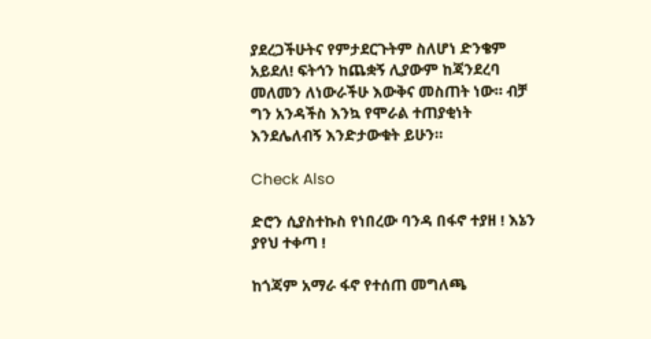ያደረጋችሁትና የምታደርጉትም ስለሆነ ድንቄም አይደለ! ፍትኅን ከጨቋኝ ሊያውም ከጃንደረባ መለመን ለነውራችሁ እውቅና መስጠት ነው። ብቻ ግን አንዳችስ እንኳ የሞራል ተጠያቂነት እንደሌለብኝ እንድታውቁት ይሁን።

Check Also

ድሮን ሲያስተኩስ የነበረው ባንዳ በፋኖ ተያዘ ! እኔን ያየህ ተቀጣ !

ከጎጃም አማራ ፋኖ የተሰጠ መግለጫ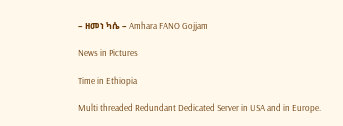– ዘመነ ካሴ – Amhara FANO Gojjam

News in Pictures

Time in Ethiopia

Multi threaded Redundant Dedicated Server in USA and in Europe.